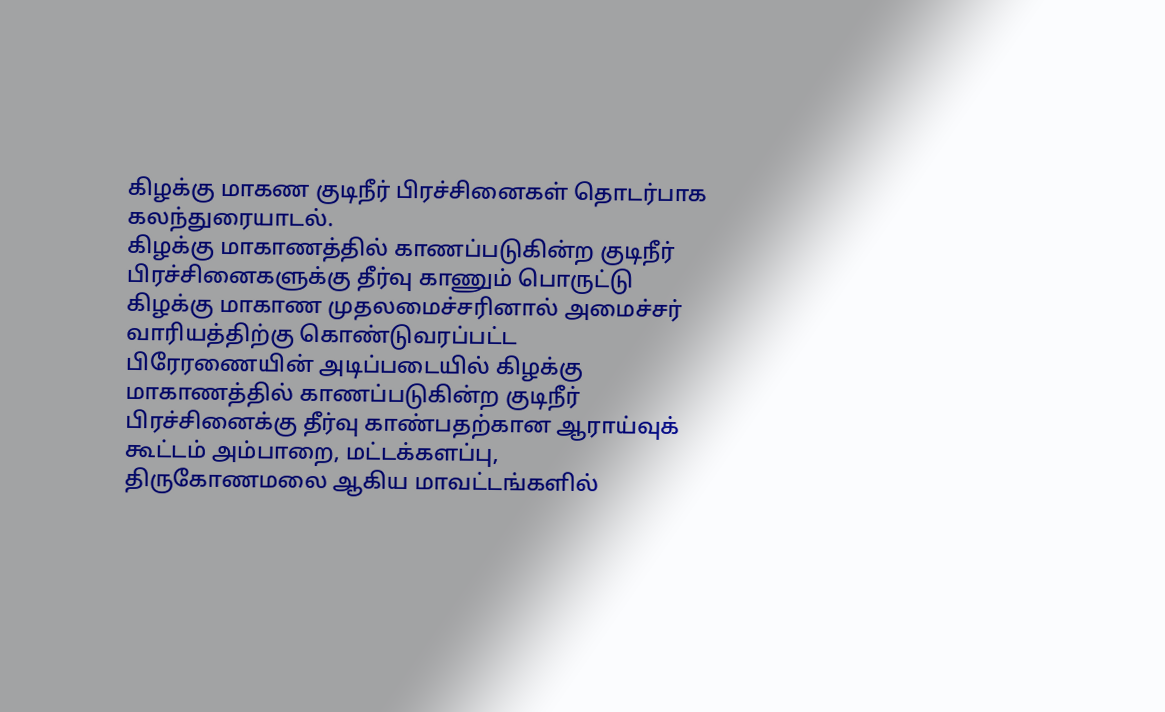கிழக்கு மாகண குடிநீர் பிரச்சினைகள் தொடர்பாக கலந்துரையாடல்.
கிழக்கு மாகாணத்தில் காணப்படுகின்ற குடிநீர் பிரச்சினைகளுக்கு தீர்வு காணும் பொருட்டு கிழக்கு மாகாண முதலமைச்சரினால் அமைச்சர் வாரியத்திற்கு கொண்டுவரப்பட்ட பிரேரணையின் அடிப்படையில் கிழக்கு மாகாணத்தில் காணப்படுகின்ற குடிநீர் பிரச்சினைக்கு தீர்வு காண்பதற்கான ஆராய்வுக் கூட்டம் அம்பாறை, மட்டக்களப்பு, திருகோணமலை ஆகிய மாவட்டங்களில்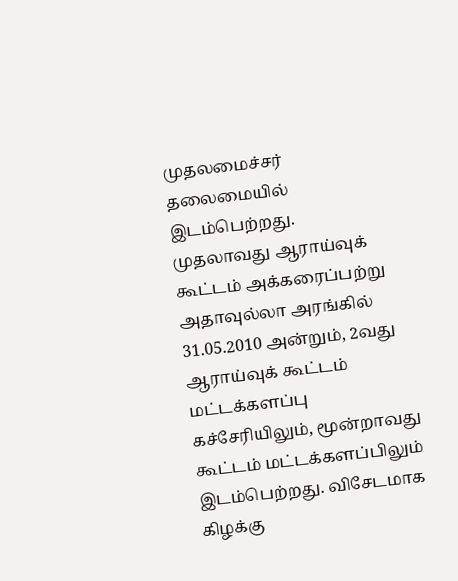முதலமைச்சர் தலைமையில் இடம்பெற்றது.
முதலாவது ஆராய்வுக் கூட்டம் அக்கரைப்பற்று அதாவுல்லா அரங்கில் 31.05.2010 அன்றும், 2வது ஆராய்வுக் கூட்டம் மட்டக்களப்பு கச்சேரியிலும், மூன்றாவது கூட்டம் மட்டக்களப்பிலும் இடம்பெற்றது. விசேடமாக கிழக்கு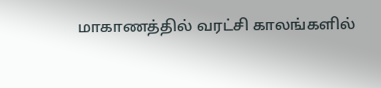மாகாணத்தில் வரட்சி காலங்களில்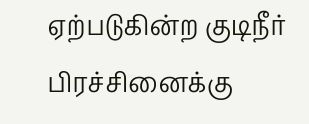ஏற்படுகின்ற குடிநீர் பிரச்சினைக்கு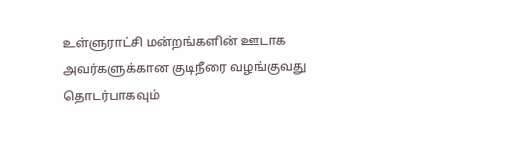உள்ளுராட்சி மன்றங்களின் ஊடாக அவர்களுக்கான குடிநீரை வழங்குவது தொடர்பாகவும்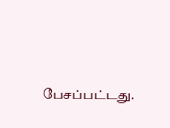பேசப்பட்டது.